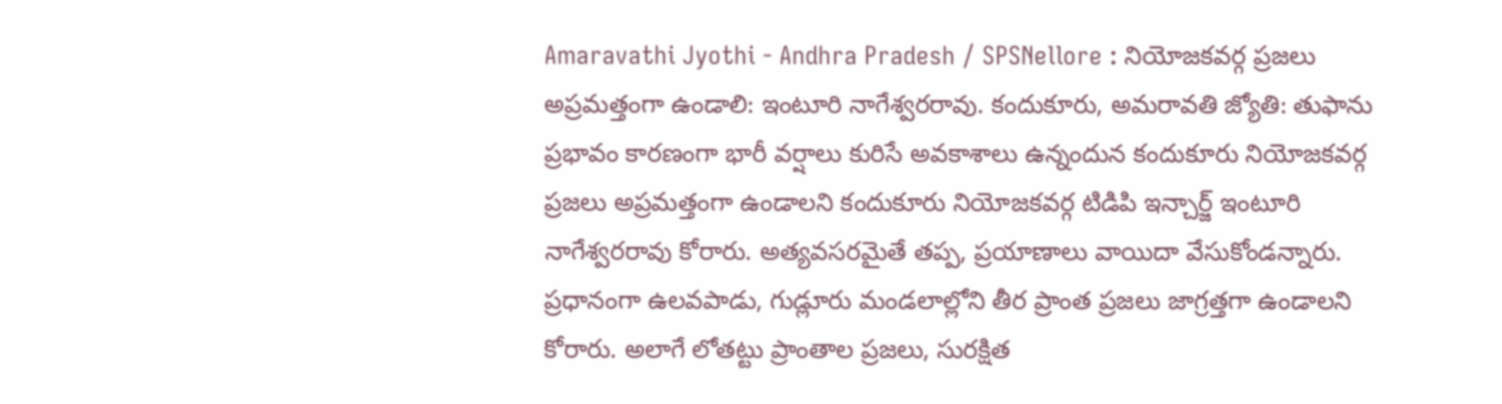Amaravathi Jyothi - Andhra Pradesh / SPSNellore : నియోజకవర్గ ప్రజలు అప్రమత్తంగా ఉండాలి: ఇంటూరి నాగేశ్వరరావు. కందుకూరు, అమరావతి జ్యోతి: తుఫాను ప్రభావం కారణంగా భారీ వర్షాలు కురిసే అవకాశాలు ఉన్నందున కందుకూరు నియోజకవర్గ ప్రజలు అప్రమత్తంగా ఉండాలని కందుకూరు నియోజకవర్గ టిడిపి ఇన్చార్జ్ ఇంటూరి నాగేశ్వరరావు కోరారు. అత్యవసరమైతే తప్ప, ప్రయాణాలు వాయిదా వేసుకోండన్నారు. ప్రధానంగా ఉలవపాడు, గుడ్లూరు మండలాల్లోని తీర ప్రాంత ప్రజలు జాగ్రత్తగా ఉండాలని కోరారు. అలాగే లోతట్టు ప్రాంతాల ప్రజలు, సురక్షిత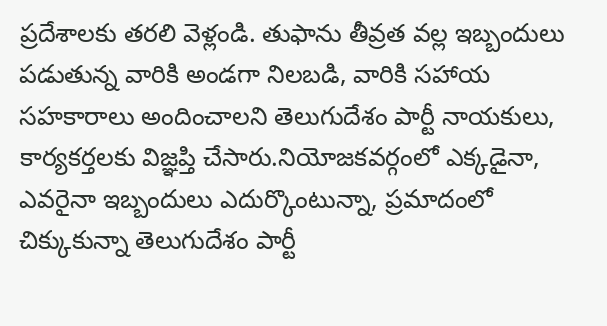ప్రదేశాలకు తరలి వెళ్లండి. తుఫాను తీవ్రత వల్ల ఇబ్బందులు పడుతున్న వారికి అండగా నిలబడి, వారికి సహాయ సహకారాలు అందించాలని తెలుగుదేశం పార్టీ నాయకులు, కార్యకర్తలకు విజ్ఞప్తి చేసారు.నియోజకవర్గంలో ఎక్కడైనా, ఎవరైనా ఇబ్బందులు ఎదుర్కొంటున్నా, ప్రమాదంలో చిక్కుకున్నా తెలుగుదేశం పార్టీ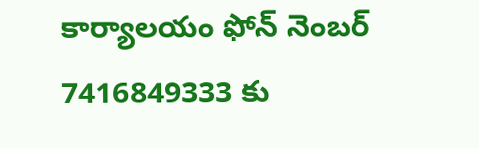కార్యాలయం ఫోన్ నెంబర్ 7416849333 కు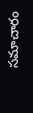సమాచారం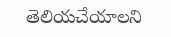తెలియచేయాలని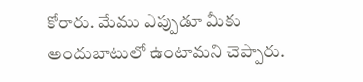కోరారు. మేము ఎప్పుడూ మీకు అందుబాటులో ఉంటామని చెప్పారు.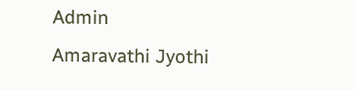Admin
Amaravathi Jyothi